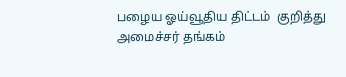பழைய ஓய்வூதிய திட்டம்  குறித்து அமைச்சர் தங்கம்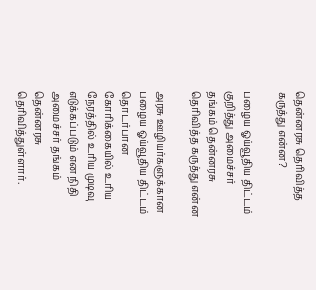தென்னரசு தெரிவித்த கருத்து என்ன?

பழைய ஓய்வூதிய திட்டம் குறித்து அமைச்சர் தங்கம் தென்னரசு தெரிவித்த கருத்து என்ன

அரசு ஊழியர்களுக்கான பழைய ஓய்வூதிய திட்டம் தொடர்பான கோரிக்கையில் உரிய நேரத்தில் உரிய முடிவு எடுக்கப்படும் என நிதி அமைச்சர் தங்கம் தென்னரசு தெரிவித்துள்ளார்.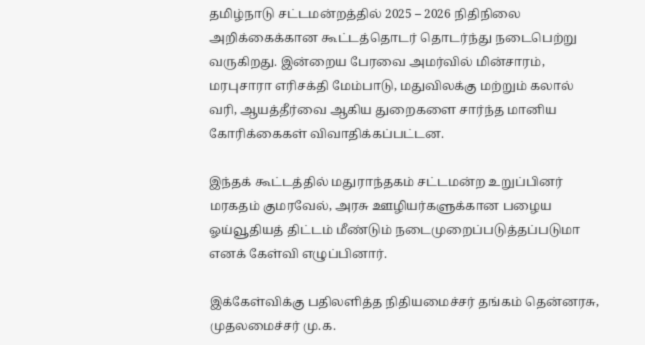தமிழ்நாடு சட்டமன்றத்தில் 2025 – 2026 நிதிநிலை அறிக்கைக்கான கூட்டத்தொடர் தொடர்ந்து நடைபெற்று வருகிறது. இன்றைய பேரவை அமர்வில் மின்சாரம், மரபுசாரா எரிசக்தி மேம்பாடு, மதுவிலக்கு மற்றும் கலால் வரி, ஆயத்தீர்வை ஆகிய துறைகளை சார்ந்த மானிய கோரிக்கைகள் விவாதிக்கப்பட்டன.

இந்தக் கூட்டத்தில் மதுராந்தகம் சட்டமன்ற உறுப்பினர் மரகதம் குமரவேல், அரசு ஊழியர்களுக்கான பழைய ஓய்வூதியத் திட்டம் மீண்டும் நடைமுறைப்படுத்தப்படுமா எனக் கேள்வி எழுப்பினார்.

இக்கேள்விக்கு பதிலளித்த நிதியமைச்சர் தங்கம் தென்னரசு, முதலமைச்சர் மு.க.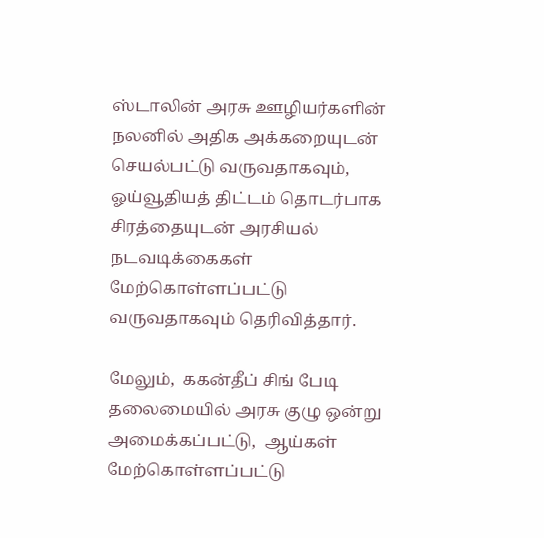ஸ்டாலின் அரசு ஊழியர்களின் நலனில் அதிக அக்கறையுடன் செயல்பட்டு வருவதாகவும், ஓய்வூதியத் திட்டம் தொடர்பாக சிரத்தையுடன் அரசியல் நடவடிக்கைகள் மேற்கொள்ளப்பட்டு வருவதாகவும் தெரிவித்தார்.

மேலும்,  ககன்தீப் சிங் பேடி தலைமையில் அரசு குழு ஒன்று அமைக்கப்பட்டு,  ஆய்கள் மேற்கொள்ளப்பட்டு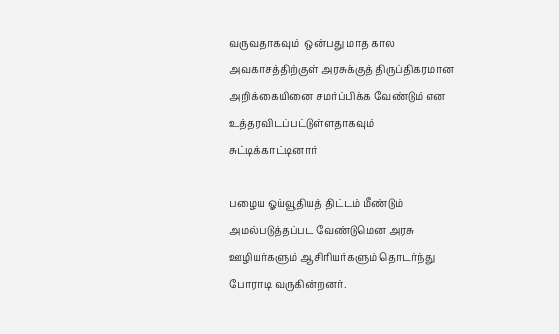வருவதாகவும்  ஒன்பது மாத கால அவகாசத்திற்குள் அரசுக்குத் திருப்திகரமான அறிக்கையினை சமர்ப்பிக்க வேண்டும் என உத்தரவிடப்பட்டுள்ளதாகவும்  சுட்டிக்காட்டினார்

பழைய ஓய்வூதியத் திட்டம் மீண்டும் அமல்படுத்தப்பட வேண்டுமென அரசு ஊழியர்களும் ஆசிரியர்களும் தொடர்ந்து போராடி வருகின்றனர்.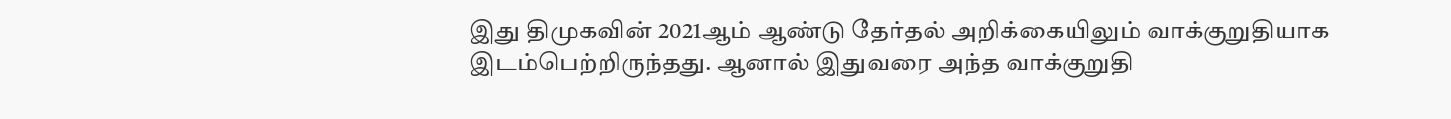இது திமுகவின் 2021ஆம் ஆண்டு தேர்தல் அறிக்கையிலும் வாக்குறுதியாக இடம்பெற்றிருந்தது. ஆனால் இதுவரை அந்த வாக்குறுதி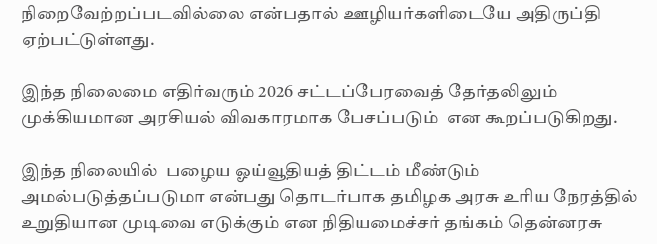நிறைவேற்றப்படவில்லை என்பதால் ஊழியர்களிடையே அதிருப்தி ஏற்பட்டுள்ளது.

இந்த நிலைமை எதிர்வரும் 2026 சட்டப்பேரவைத் தேர்தலிலும் முக்கியமான அரசியல் விவகாரமாக பேசப்படும்  என கூறப்படுகிறது.

இந்த நிலையில்  பழைய ஓய்வூதியத் திட்டம் மீண்டும் அமல்படுத்தப்படுமா என்பது தொடர்பாக தமிழக அரசு உரிய நேரத்தில் உறுதியான முடிவை எடுக்கும் என நிதியமைச்சர் தங்கம் தென்னரசு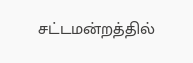சட்டமன்றத்தில்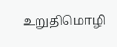உறுதிமொழி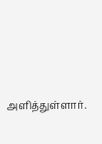அளித்துள்ளார்.